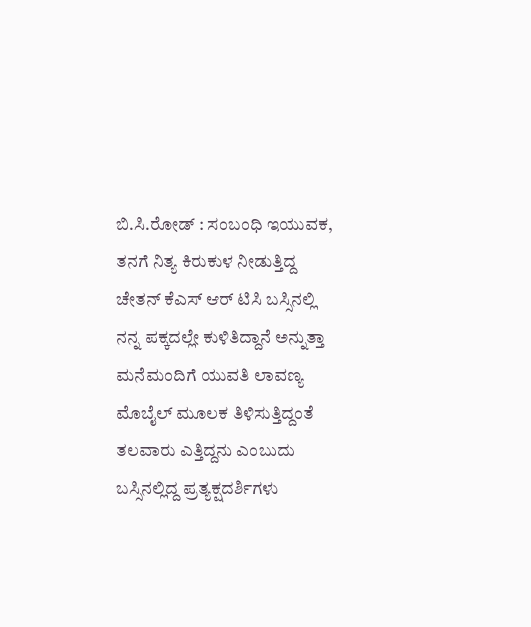ಬಿ.ಸಿ.ರೋಡ್ : ಸಂಬಂಧಿ ಇಯುವಕ, ತನಗೆ ನಿತ್ಯ ಕಿರುಕುಳ ನೀಡುತ್ತಿದ್ದ ಚೇತನ್ ಕೆಎಸ್ ಆರ್ ಟಿಸಿ ಬಸ್ಸಿನಲ್ಲಿ ನನ್ನ ಪಕ್ಕದಲ್ಲೇ ಕುಳಿತಿದ್ದಾನೆ ಅನ್ನುತ್ತಾ ಮನೆಮಂದಿಗೆ ಯುವತಿ ಲಾವಣ್ಯ ಮೊಬೈಲ್ ಮೂಲಕ ತಿಳಿಸುತ್ತಿದ್ದಂತೆ ತಲವಾರು ಎತ್ತಿದ್ದನು ಎಂಬುದು ಬಸ್ಸಿನಲ್ಲಿದ್ದ ಪ್ರತ್ಯಕ್ಷದರ್ಶಿಗಳು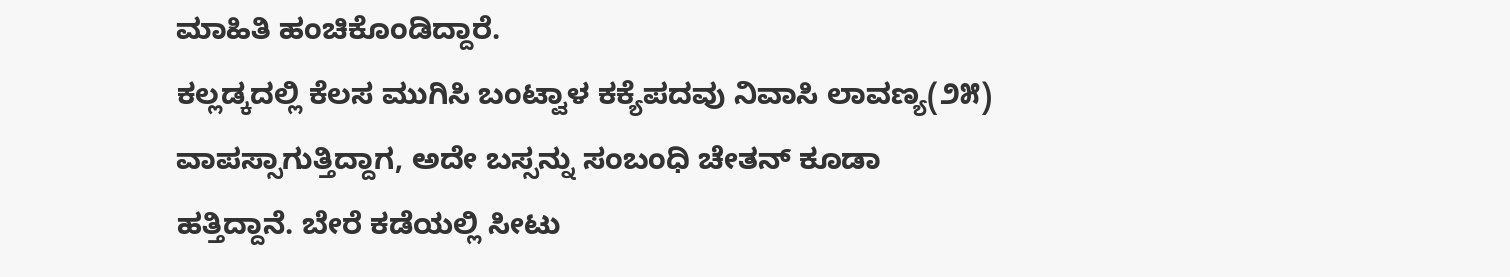ಮಾಹಿತಿ ಹಂಚಿಕೊಂಡಿದ್ದಾರೆ.
ಕಲ್ಲಡ್ಕದಲ್ಲಿ ಕೆಲಸ ಮುಗಿಸಿ ಬಂಟ್ವಾಳ ಕಕ್ಯೆಪದವು ನಿವಾಸಿ ಲಾವಣ್ಯ(೨೫) ವಾಪಸ್ಸಾಗುತ್ತಿದ್ದಾಗ, ಅದೇ ಬಸ್ಸನ್ನು ಸಂಬಂಧಿ ಚೇತನ್ ಕೂಡಾ ಹತ್ತಿದ್ದಾನೆ. ಬೇರೆ ಕಡೆಯಲ್ಲಿ ಸೀಟು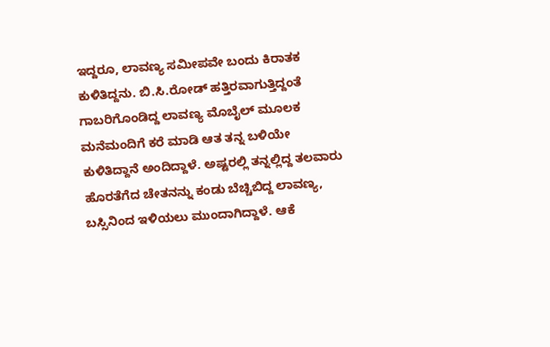ಇದ್ದರೂ, ಲಾವಣ್ಯ ಸಮೀಪವೇ ಬಂದು ಕಿರಾತಕ ಕುಳಿತಿದ್ದನು. ಬಿ.ಸಿ.ರೋಡ್ ಹತ್ತಿರವಾಗುತ್ತಿದ್ದಂತೆ ಗಾಬರಿಗೊಂಡಿದ್ದ ಲಾವಣ್ಯ ಮೊಬೈಲ್ ಮೂಲಕ ಮನೆಮಂದಿಗೆ ಕರೆ ಮಾಡಿ ಆತ ತನ್ನ ಬಳಿಯೇ ಕುಳಿತಿದ್ದಾನೆ ಅಂದಿದ್ದಾಳೆ. ಅಷ್ಟರಲ್ಲಿ ತನ್ನಲ್ಲಿದ್ದ ತಲವಾರು ಹೊರತೆಗೆದ ಚೇತನನ್ನು ಕಂಡು ಬೆಚ್ಚಿಬಿದ್ದ ಲಾವಣ್ಯ, ಬಸ್ಸಿನಿಂದ ಇಳಿಯಲು ಮುಂದಾಗಿದ್ದಾಳೆ. ಆಕೆ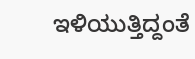ಇಳಿಯುತ್ತಿದ್ದಂತೆ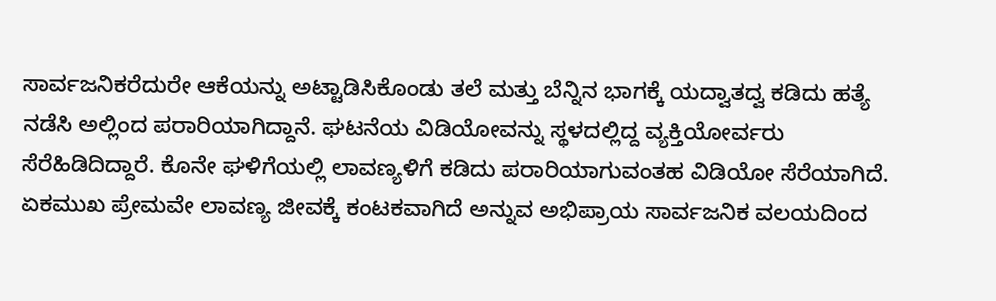ಸಾರ್ವಜನಿಕರೆದುರೇ ಆಕೆಯನ್ನು ಅಟ್ಟಾಡಿಸಿಕೊಂಡು ತಲೆ ಮತ್ತು ಬೆನ್ನಿನ ಭಾಗಕ್ಕೆ ಯದ್ವಾತದ್ವ ಕಡಿದು ಹತ್ಯೆ ನಡೆಸಿ ಅಲ್ಲಿಂದ ಪರಾರಿಯಾಗಿದ್ದಾನೆ. ಘಟನೆಯ ವಿಡಿಯೋವನ್ನು ಸ್ಥಳದಲ್ಲಿದ್ದ ವ್ಯಕ್ತಿಯೋರ್ವರು ಸೆರೆಹಿಡಿದಿದ್ದಾರೆ. ಕೊನೇ ಘಳಿಗೆಯಲ್ಲಿ ಲಾವಣ್ಯಳಿಗೆ ಕಡಿದು ಪರಾರಿಯಾಗುವಂತಹ ವಿಡಿಯೋ ಸೆರೆಯಾಗಿದೆ. ಏಕಮುಖ ಪ್ರೇಮವೇ ಲಾವಣ್ಯ ಜೀವಕ್ಕೆ ಕಂಟಕವಾಗಿದೆ ಅನ್ನುವ ಅಭಿಪ್ರಾಯ ಸಾರ್ವಜನಿಕ ವಲಯದಿಂದ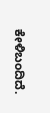ಕೇಳಿಬಂದಿದೆ.